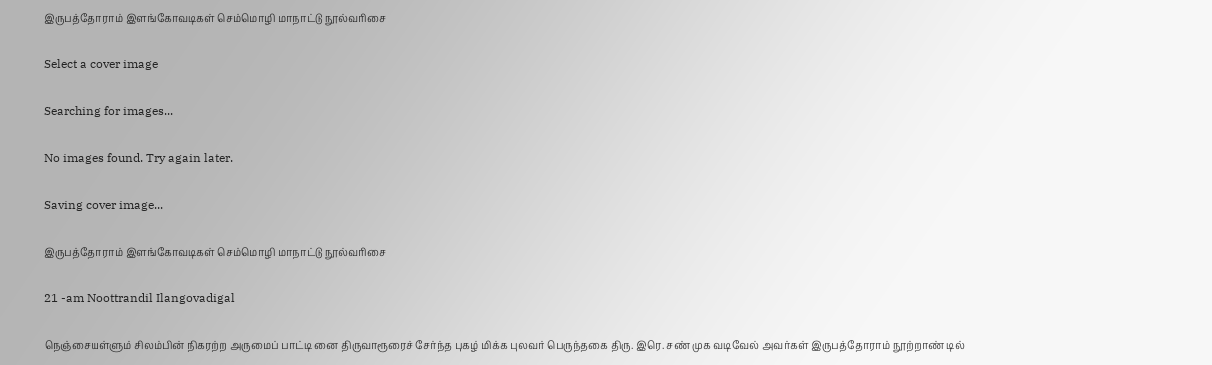இருபத்தோராம் இளங்கோவடிகள் செம்மொழி மாநாட்டு நூல்வரிசை

Select a cover image

Searching for images...

No images found. Try again later.

Saving cover image...

இருபத்தோராம் இளங்கோவடிகள் செம்மொழி மாநாட்டு நூல்வரிசை

21 -am Noottrandil Ilangovadigal

நெஞ்சையள்ளும் சிலம்பின் நிகரற்ற அருமைப் பாட்டி னை திருவாரூரைச் சேர்ந்த புகழ் மிக்க புலவர் பெருந்தகை திரு. இரெ. சண் முக வடிவேல் அவர்கள் இருபத்தோராம் நூற்றாண் டில்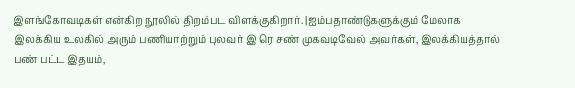இளங்கோவடிகள் என்கிற நூலில் திறம்பட விளக்குகிறார். |ஐம்பதாண்டுகளுக்கும் மேலாக இலக்கிய உலகில் அரும் பணியாற்றும் புலவர் இ ரெ சண் முகவடிவேல் அவர்கள், இலக்கியத்தால் பண் பட்ட இதயம்,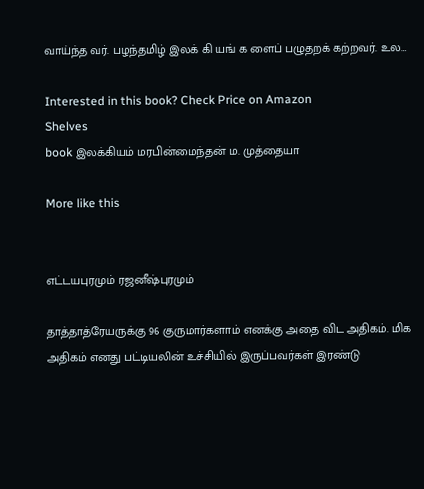வாய்ந்த வர். பழந்தமிழ் இலக் கி யங் க ளைப் பழுதறக் கற்றவர். உல…

Interested in this book? Check Price on Amazon
Shelves
book இலக்கியம் மரபின்மைந்தன் ம. முத்தையா

More like this


எட்டயபுரமும் ரஜனீஷ்புரமும்

தாத்தாத்ரேயருக்கு 96 குருமார்களாம் எனக்கு அதை விட அதிகம். மிக அதிகம் எனது பட்டியலின் உச்சியில் இருப்பவர்கள் இரண்டு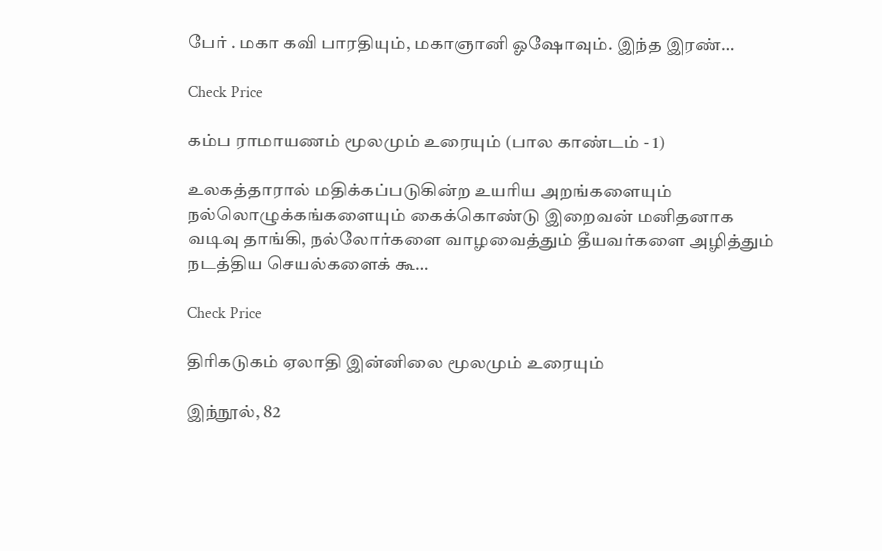பேர் . மகா கவி பாரதியும், மகாஞானி ஓஷோவும். இந்த இரண்…

Check Price

கம்ப ராமாயணம் மூலமும் உரையும் (பால காண்டம் - 1)

உலகத்தாரால் மதிக்கப்படுகின்ற உயரிய அறங்களையும் நல்லொழுக்கங்களையும் கைக்கொண்டு இறைவன் மனிதனாக வடிவு தாங்கி, நல்லோர்களை வாழவைத்தும் தீயவர்களை அழித்தும் நடத்திய செயல்களைக் கூ…

Check Price

திரிகடுகம் ஏலாதி இன்னிலை மூலமும் உரையும்

இந்நூல், 82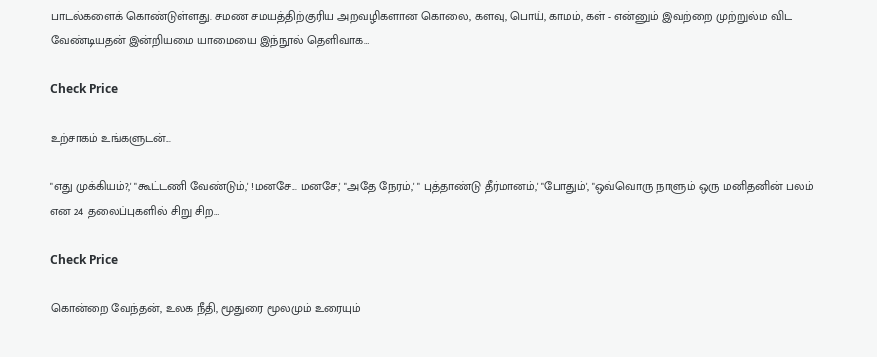பாடல்களைக் கொண்டுள்ளது. சமண சமயத்திற்குரிய அறவழிகளான கொலை, களவு, பொய், காமம், கள் - என்னும் இவற்றை முற்றுல்ம விட வேண்டியதன் இன்றியமை யாமையை இந்நூல் தெளிவாக…

Check Price

உற்சாகம் உங்களுடன்...

"எது முக்கியம்?,' "கூட்டணி வேண்டும்,' !மனசே... மனசே,' "அதே நேரம்,' " புத்தாண்டு தீர்மானம்,' "போதும்', "ஒவ்வொரு நாளும் ஒரு மனிதனின் பலம் என 24 தலைப்புகளில் சிறு சிற…

Check Price

கொன்றை வேந்தன், உலக நீதி, மூதுரை மூலமும் உரையும்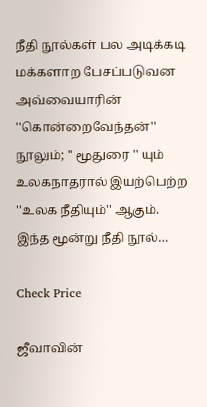நீதி நூல்கள் பல அடிக்கடி மக்களாற பேசப்படுவன அவ்வையாரின் ''கொன்றைவேந்தன்'' நூலும்; '' மூதுரை '' யும் உலகநாதரால் இயற்பெற்ற ''உலக நீதியும்'' ஆகும். இந்த மூன்று நீதி நூல்…

Check Price

ஜீவாவின்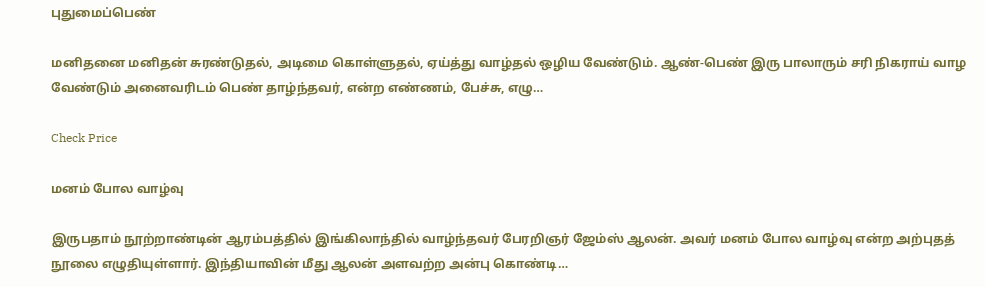புதுமைப்பெண்

மனிதனை மனிதன் சுரண்டுதல், அடிமை கொள்ளுதல், ஏய்த்து வாழ்தல் ஒழிய வேண்டும். ஆண்-பெண் இரு பாலாரும் சரி நிகராய் வாழ வேண்டும் அனைவரிடம் பெண் தாழ்ந்தவர், என்ற எண்ணம், பேச்சு, எழு…

Check Price

மனம் போல வாழ்வு

இருபதாம் நூற்றாண்டின் ஆரம்பத்தில் இங்கிலாந்தில் வாழ்ந்தவர் பேரறிஞர் ஜேம்ஸ் ஆலன். அவர் மனம் போல வாழ்வு என்ற அற்புதத் நூலை எழுதியுள்ளார். இந்தியாவின் மீது ஆலன் அளவற்ற அன்பு கொண்டி…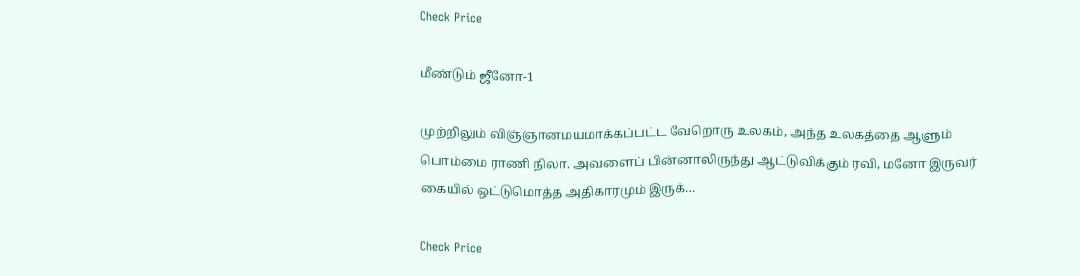Check Price

மீண்டும் ஜீனோ-1

முற்றிலும் விஞ்ஞானமயமாக்கப்பட்ட வேறொரு உலகம், அந்த உலகத்தை ஆளும் பொம்மை ராணி நிலா. அவளைப் பின்னாலிருந்து ஆட்டுவிக்கும் ரவி, மனோ இருவர் கையில் ஒட்டுமொத்த அதிகாரமும் இருக்…

Check Price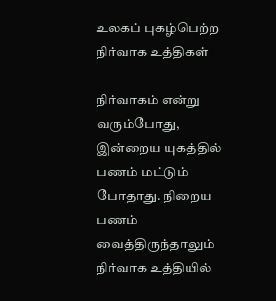உலகப் புகழ்பெற்ற நிர்வாக உத்திகள்

நிர்வாகம் என்று வரும்போது, இன்றைய யுகத்தில் பணம் மட்டும் போதாது. நிறைய பணம் வைத்திருந்தாலும் நிர்வாக உத்தியில்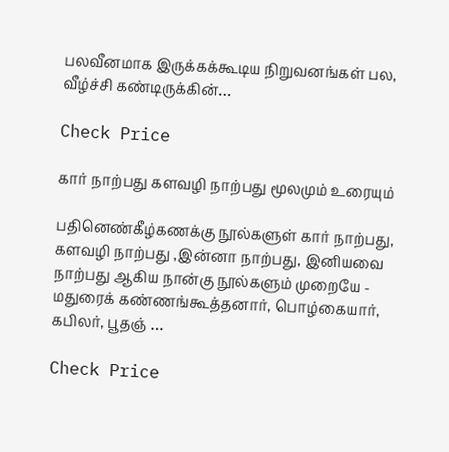பலவீனமாக இருக்கக்கூடிய நிறுவனங்கள் பல, வீழ்ச்சி கண்டிருக்கின்…

Check Price

கார் நாற்பது களவழி நாற்பது மூலமும் உரையும்

பதினெண்கீழ்கணக்கு நூல்களுள் கார் நாற்பது, களவழி நாற்பது ,இன்னா நாற்பது, இனியவை நாற்பது ஆகிய நான்கு நூல்களும் முறையே - மதுரைக் கண்ணங்கூத்தனார், பொழ்கையார், கபிலர், பூதஞ் …

Check Price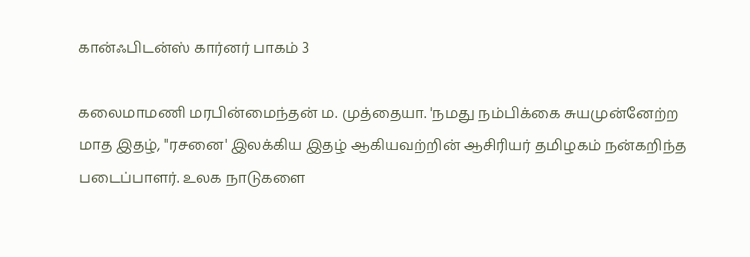கான்ஃபிடன்ஸ் கார்னர் பாகம் 3

கலைமாமணி மரபின்மைந்தன் ம. முத்தையா. 'நமது நம்பிக்கை சுயமுன்னேற்ற மாத இதழ், "ரசனை' இலக்கிய இதழ் ஆகியவற்றின் ஆசிரியர் தமிழகம் நன்கறிந்த படைப்பாளர். உலக நாடுகளை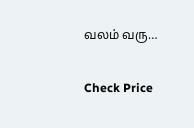வலம் வரு…

Check Price